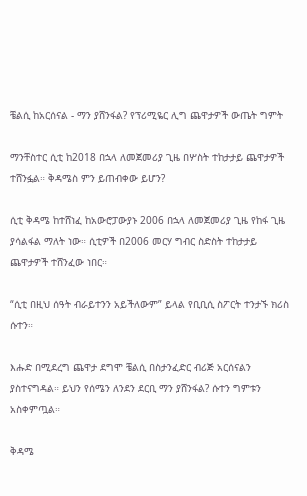ቼልሲ ከአርሰናል - ማን ያሸንፋል? የፕሪሚዬር ሊግ ጨዋታዎች ውጤት ግምት

ማንቸስተር ሲቲ ከ2018 በኋላ ለመጀመሪያ ጊዜ በሦስት ተከታታይ ጨዋታዎች ተሸንፏል። ቅዳሜስ ምን ይጠብቀው ይሆን?

ሲቲ ቅዳሜ ከተሸነፈ ከአውሮፓውያኑ 2006 በኋላ ለመጀመሪያ ጊዜ የከፋ ጊዜ ያሳልፋል ማለት ነው። ሲቲዎች በ2006 መርሃ ግብር ስድስት ተከታታይ ጨዋታዎች ተሸንፈው ነበር።

“ሲቲ በዚህ ሰዓት ብራይተንን አይችለውም” ይላል የቢቢሲ ስፖርት ተንታኙ ክሪስ ሱተን።

እሑድ በሚደረግ ጨዋታ ደግሞ ቼልሲ በስታንፈድር ብሪጅ አርሰናልን ያስተናግዳል። ይህን የሰሜን ለንደን ደርቢ ማን ያሸንፋል? ሱተን ግምቱን አስቀምጧል።

ቅዳሜ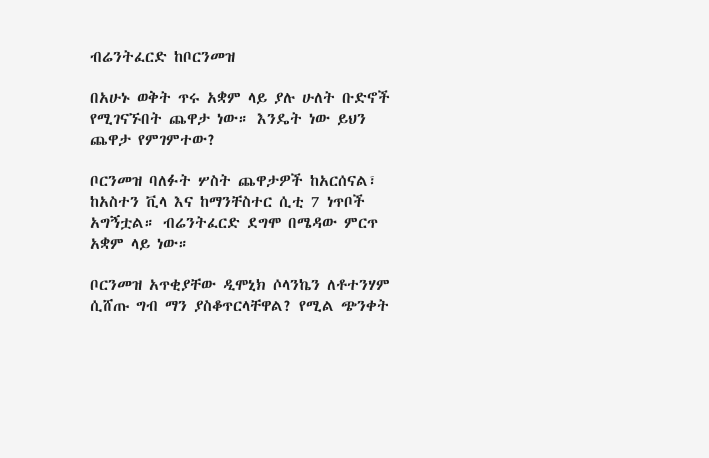ብሬንትፈርድ ከቦርንመዝ

በአሁኑ ወቅት ጥሩ አቋም ላይ ያሉ ሁለት ቡድኖች የሚገናኙበት ጨዋታ ነው። እንዴት ነው ይህን ጨዋታ የምገምተው?

ቦርንመዝ ባለፉት ሦስት ጨዋታዎች ከአርሰናል፣ ከአስተን ቪላ እና ከማንቸስተር ሲቲ 7 ነጥቦች አግኝቷል። ብሬንትፈርድ ደግሞ በሜዳው ምርጥ አቋም ላይ ነው።

ቦርንመዝ አጥቂያቸው ዲሞኒክ ሶላንኬን ለቶተንሃም ሲሸጡ ግብ ማን ያስቆጥርላቸዋል? የሚል ጭንቀት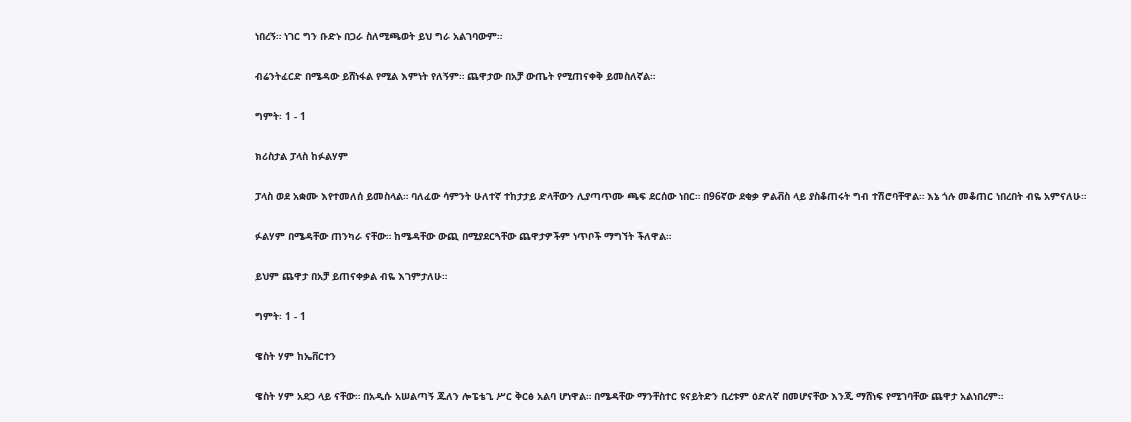ነበረኝ። ነገር ግን ቡድኑ በጋራ ስለሚጫወት ይህ ግራ አልገባውም።

ብሬንትፈርድ በሜዳው ይሸነፋል የሚል እምነት የለኝም። ጨዋታው በአቻ ውጤት የሚጠናቀቅ ይመስለኛል።

ግምት፡ 1 - 1

ክሪስታል ፓላስ ከፉልሃም

ፓላስ ወደ አቋሙ እየተመለሰ ይመስላል። ባለፈው ሳምንት ሁለተኛ ተከታታይ ድላቸውን ሊያጣጥሙ ጫፍ ደርሰው ነበር። በ96ኛው ደቂቃ ዎልቭስ ላይ ያስቆጠሩት ግብ ተሽሮባቸዋል። እኔ ጎሉ መቆጠር ነበረበት ብዬ አምናለሁ።

ፉልሃም በሜዳቸው ጠንካራ ናቸው። ከሜዳቸው ውጪ በሚያደርጓቸው ጨዋታዎችም ነጥቦች ማግኘት ችለዋል።

ይህም ጨዋታ በአቻ ይጠናቀቃል ብዬ እገምታለሁ።

ግምት፡ 1 - 1

ዌስት ሃም ከኤቨርተን

ዌስት ሃም አደጋ ላይ ናቸው። በአዲሱ አሠልጣኝ ጁለን ሎፔቴጊ ሥር ቅርፅ አልባ ሆነዋል። በሜዳቸው ማንቸስተር ዩናይትድን ቢረቱም ዕድለኛ በመሆናቸው እንጂ ማሸነፍ የሚገባቸው ጨዋታ አልነበረም።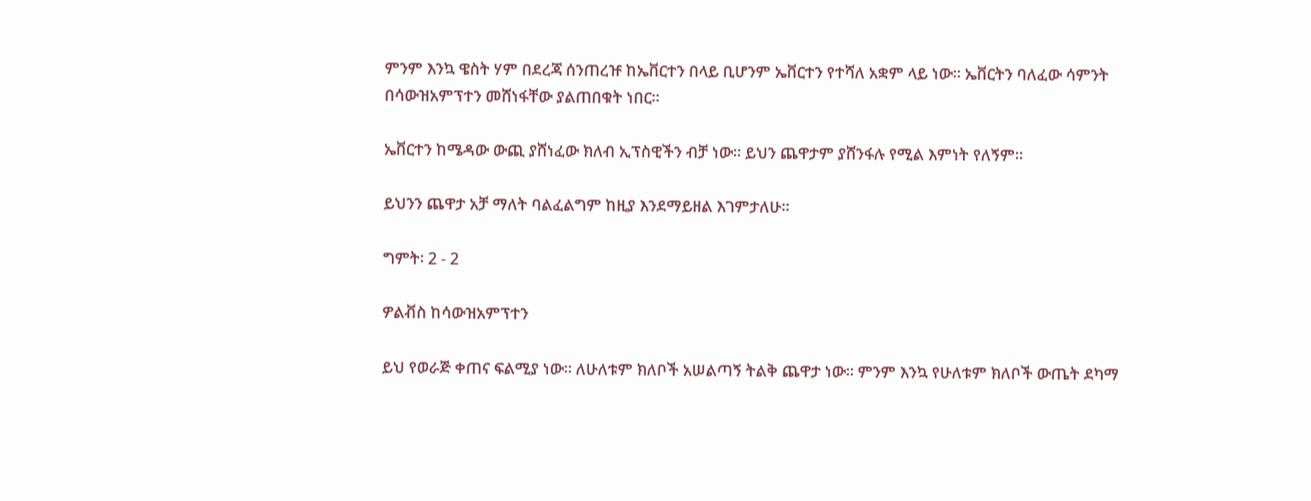ምንም እንኳ ዌስት ሃም በደረጃ ሰንጠረዡ ከኤቨርተን በላይ ቢሆንም ኤቨርተን የተሻለ አቋም ላይ ነው። ኤቨርትን ባለፈው ሳምንት በሳውዝአምፕተን መሸነፋቸው ያልጠበቁት ነበር።

ኤቨርተን ከሜዳው ውጪ ያሸነፈው ክለብ ኢፕስዊችን ብቻ ነው። ይህን ጨዋታም ያሸንፋሉ የሚል እምነት የለኝም።

ይህንን ጨዋታ አቻ ማለት ባልፈልግም ከዚያ እንደማይዘል እገምታለሁ።

ግምት፡ 2 - 2

ዎልቭስ ከሳውዝአምፕተን

ይህ የወራጅ ቀጠና ፍልሚያ ነው። ለሁለቱም ክለቦች አሠልጣኝ ትልቅ ጨዋታ ነው። ምንም እንኳ የሁለቱም ክለቦች ውጤት ደካማ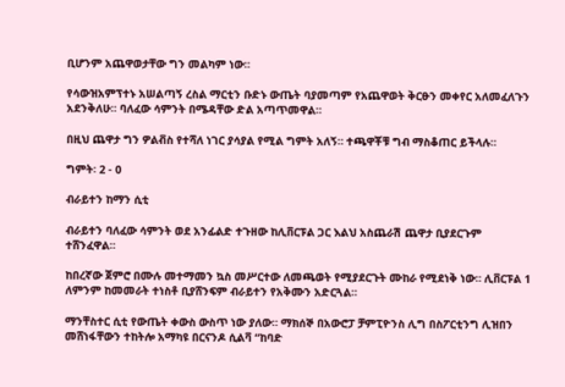ቢሆንም አጨዋወታቸው ግን መልካም ነው።

የሳውዝአምፕተኑ አሠልጣኝ ረስል ማርቲን ቡድኑ ውጤት ባያመጣም የአጨዋወት ቅርፁን መቀየር አለመፈለጉን አደንቅለሁ። ባለፈው ሳምንት በሜዳቸው ድል አጣጥመዋል።

በዚህ ጨዋታ ግን ዎልቭስ የተሻለ ነገር ያሳያል የሚል ግምት አለኝ። ተጫዋቾቹ ግብ ማስቆጠር ይችላሉ።

ግምት፡ 2 - 0

ብራይተን ከማን ሲቲ

ብራይተን ባለፈው ሳምንት ወደ አንፊልድ ተጉዘው ከሊቨርፑል ጋር እልህ አስጨራሽ ጨዋታ ቢያደርጉም ተሸንፈዋል።

ከበረኛው ጀምሮ በሙሉ መተማመን ኳስ መሥርተው ለመጫወት የሚያደርጉት ሙከራ የሚደነቅ ነው። ሊቨርፑል 1 ለምንም ከመመራት ተነስቶ ቢያሸንፍም ብራይተን የአቅሙን አድርጓል።

ማንቸስተር ሲቲ የውጤት ቀውስ ውስጥ ነው ያለው። ማክሰኞ በአውሮፓ ቻምፒዮንስ ሊግ በስፖርቲንግ ሊዝበን መሸነፋቸውን ተከትሎ አማካዩ በርናንዶ ሲልቫ “ከባድ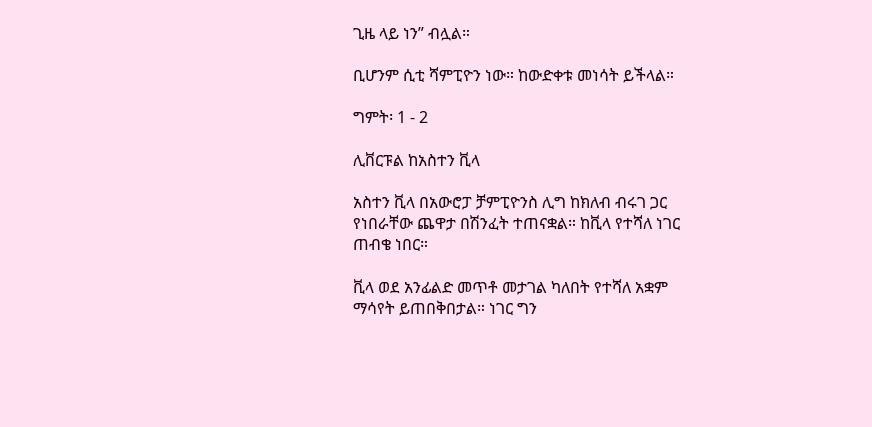ጊዜ ላይ ነን” ብሏል።

ቢሆንም ሲቲ ሻምፒዮን ነው። ከውድቀቱ መነሳት ይችላል።

ግምት፡ 1 - 2

ሊቨርፑል ከአስተን ቪላ

አስተን ቪላ በአውሮፓ ቻምፒዮንስ ሊግ ከክለብ ብሩገ ጋር የነበራቸው ጨዋታ በሽንፈት ተጠናቋል። ከቪላ የተሻለ ነገር ጠብቄ ነበር።

ቪላ ወደ አንፊልድ መጥቶ መታገል ካለበት የተሻለ አቋም ማሳየት ይጠበቅበታል። ነገር ግን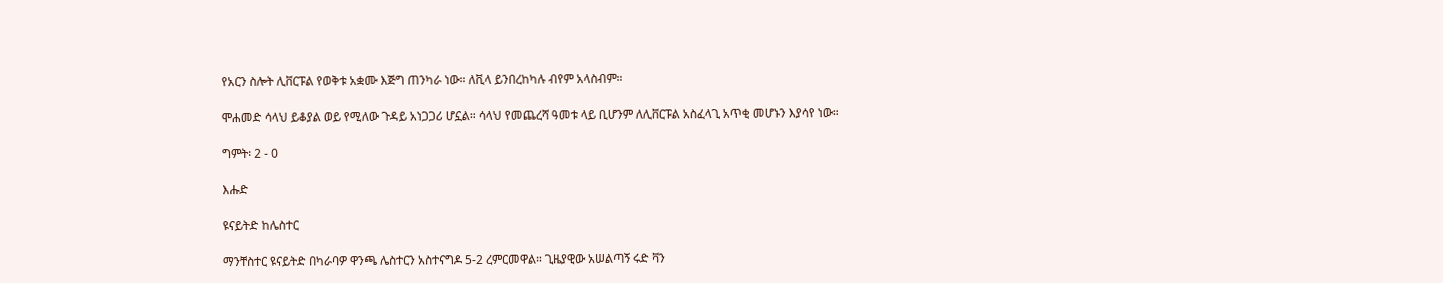የአርን ስሎት ሊቨርፑል የወቅቱ አቋሙ እጅግ ጠንካራ ነው። ለቪላ ይንበረከካሉ ብየም አላስብም።

ሞሐመድ ሳላህ ይቆያል ወይ የሚለው ጉዳይ አነጋጋሪ ሆኗል። ሳላህ የመጨረሻ ዓመቱ ላይ ቢሆንም ለሊቨርፑል አስፈላጊ አጥቂ መሆኑን እያሳየ ነው።

ግምት፡ 2 - 0

እሑድ

ዩናይትድ ከሌስተር

ማንቸስተር ዩናይትድ በካራባዎ ዋንጫ ሌስተርን አስተናግዶ 5-2 ረምርመዋል። ጊዜያዊው አሠልጣኝ ሩድ ቫን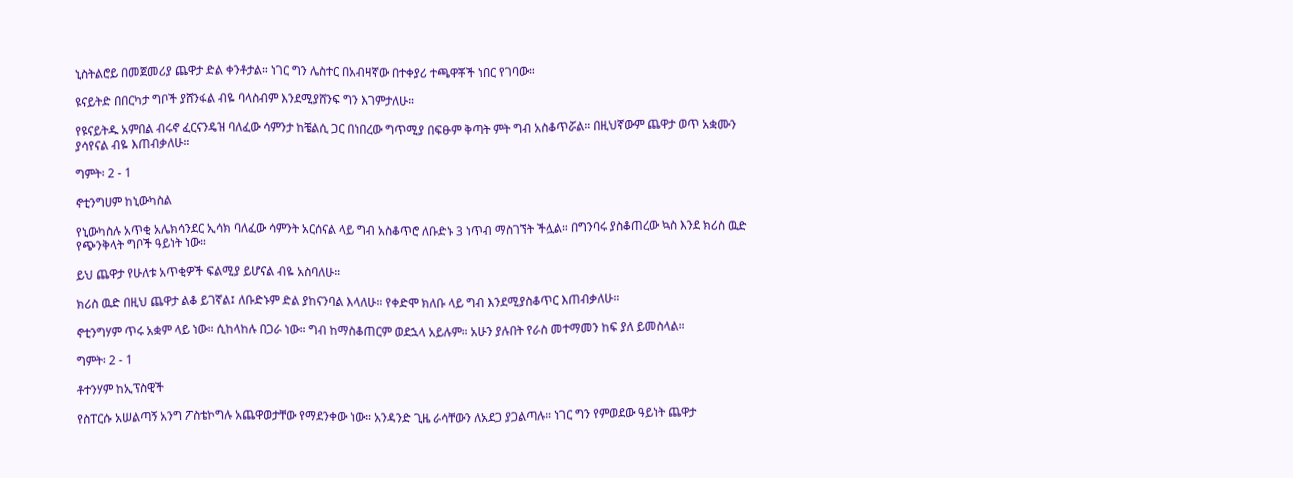ኒስትልሮይ በመጀመሪያ ጨዋታ ድል ቀንቶታል። ነገር ግን ሌስተር በአብዛኛው በተቀያሪ ተጫዋቾች ነበር የገባው።

ዩናይትድ በበርካታ ግቦች ያሸንፋል ብዬ ባላስብም እንደሚያሸንፍ ግን እገምታለሁ።

የዩናይትዱ አምበል ብሩኖ ፈርናንዴዝ ባለፈው ሳምንታ ከቼልሲ ጋር በነበረው ግጥሚያ በፍፁም ቅጣት ምት ግብ አስቆጥሯል። በዚህኛውም ጨዋታ ወጥ አቋሙን ያሳየናል ብዬ እጠብቃለሁ።

ግምት፡ 2 - 1

ኖቲንግሀም ከኒውካስል

የኒውካስሉ አጥቂ አሌክሳንደር ኢሳክ ባለፈው ሳምንት አርሰናል ላይ ግብ አስቆጥሮ ለቡድኑ 3 ነጥብ ማስገኘት ችሏል። በግንባሩ ያስቆጠረው ኳስ እንደ ክሪስ ዉድ የጭንቅላት ግቦች ዓይነት ነው።

ይህ ጨዋታ የሁለቱ አጥቂዎች ፍልሚያ ይሆናል ብዬ አስባለሁ።

ክሪስ ዉድ በዚህ ጨዋታ ልቆ ይገኛል፤ ለቡድኑም ድል ያከናንባል እላለሁ። የቀድሞ ክለቡ ላይ ግብ እንደሚያስቆጥር እጠብቃለሁ።

ኖቲንግሃም ጥሩ አቋም ላይ ነው። ሲከላከሉ በጋራ ነው። ግብ ከማስቆጠርም ወደኋላ አይሉም። አሁን ያሉበት የራስ መተማመን ከፍ ያለ ይመስላል።

ግምት፡ 2 - 1

ቶተንሃም ከኢፕስዊች

የስፐርሱ አሠልጣኝ አንግ ፖስቴኮግሉ አጨዋወታቸው የማደንቀው ነው። አንዳንድ ጊዜ ራሳቸውን ለአደጋ ያጋልጣሉ። ነገር ግን የምወደው ዓይነት ጨዋታ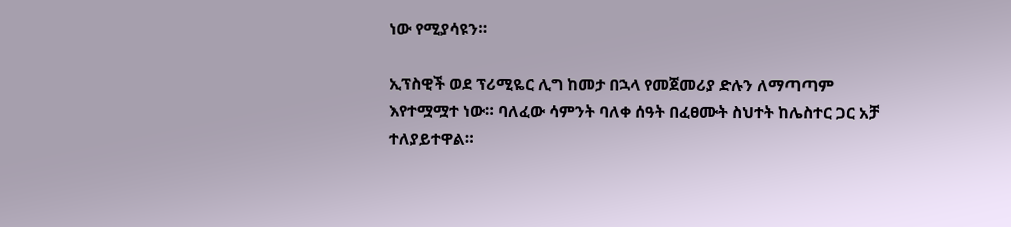ነው የሚያሳዩን።

ኢፕስዊች ወደ ፕሪሚዬር ሊግ ከመታ በኋላ የመጀመሪያ ድሉን ለማጣጣም እየተሟሟተ ነው። ባለፈው ሳምንት ባለቀ ሰዓት በፈፀሙት ስህተት ከሌስተር ጋር አቻ ተለያይተዋል።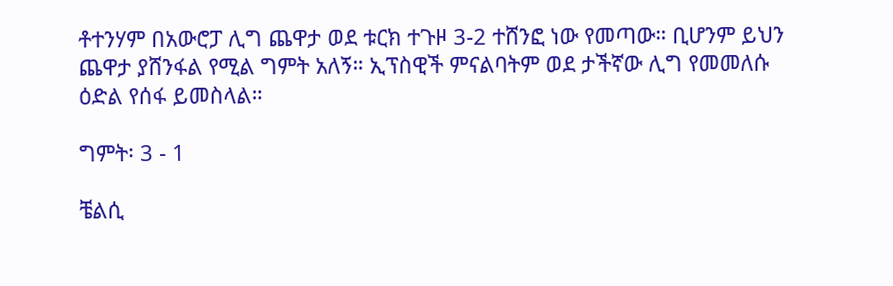ቶተንሃም በአውሮፓ ሊግ ጨዋታ ወደ ቱርክ ተጉዞ 3-2 ተሸንፎ ነው የመጣው። ቢሆንም ይህን ጨዋታ ያሸንፋል የሚል ግምት አለኝ። ኢፕስዊች ምናልባትም ወደ ታችኛው ሊግ የመመለሱ ዕድል የሰፋ ይመስላል።

ግምት፡ 3 - 1

ቼልሲ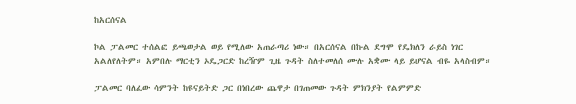ከአርሰናል

ኮል ፓልመር ተሰልፎ ይጫወታል ወይ የሚለው አጠራጣሪ ነው። በአርሰናል በኩል ደግሞ የዴክለን ራይስ ነገር አልለየለትም። አምበሉ ማርቲን ኦዴጋርድ ከረዥም ጊዜ ጉዳት ስለተመለሰ ሙሉ አቋሙ ላይ ይሆናል ብዬ አላስብም።

ፓልመር ባለፈው ሳምንት ከዩናይትድ ጋር በነበረው ጨዋታ በገጠመው ጉዳት ምክንያት የልምምድ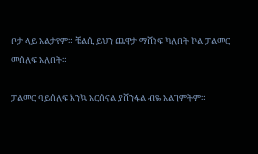ቦታ ላይ አልታየም። ቼልሲ ይህን ጨዋታ ማሸነፍ ካለበት ኮል ፓልመር መሰለፍ አለበት።

ፓልመር ባይሰለፍ እንኳ አርሰናል ያሸንፋል ብዬ አልገምትም።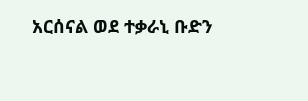አርሰናል ወደ ተቃራኒ ቡድን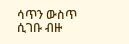ሳጥን ውስጥ ሲገቡ ብዙ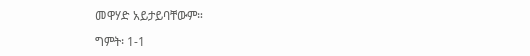መዋሃድ አይታይባቸውም።

ግምት፡ 1-1